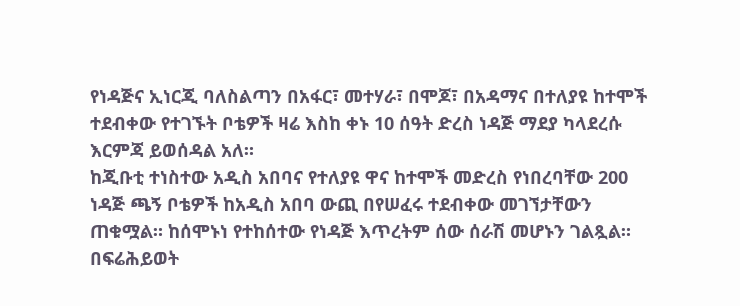የነዳጅና ኢነርጂ ባለስልጣን በአፋር፣ መተሃራ፣ በሞጆ፣ በአዳማና በተለያዩ ከተሞች ተደብቀው የተገኙት ቦቴዎች ዛሬ እስከ ቀኑ 10 ሰዓት ድረስ ነዳጅ ማደያ ካላደረሱ እርምጃ ይወሰዳል አለ።
ከጂቡቲ ተነስተው አዲስ አበባና የተለያዩ ዋና ከተሞች መድረስ የነበረባቸው 200 ነዳጅ ጫኝ ቦቴዎች ከአዲስ አበባ ውጪ በየሠፈሩ ተደብቀው መገኘታቸውን ጠቁሟል። ከሰሞኑነ የተከሰተው የነዳጅ እጥረትም ሰው ሰራሽ መሆኑን ገልጿል።
በፍሬሕይወት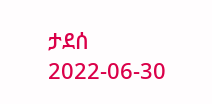ታደሰ
2022-06-30